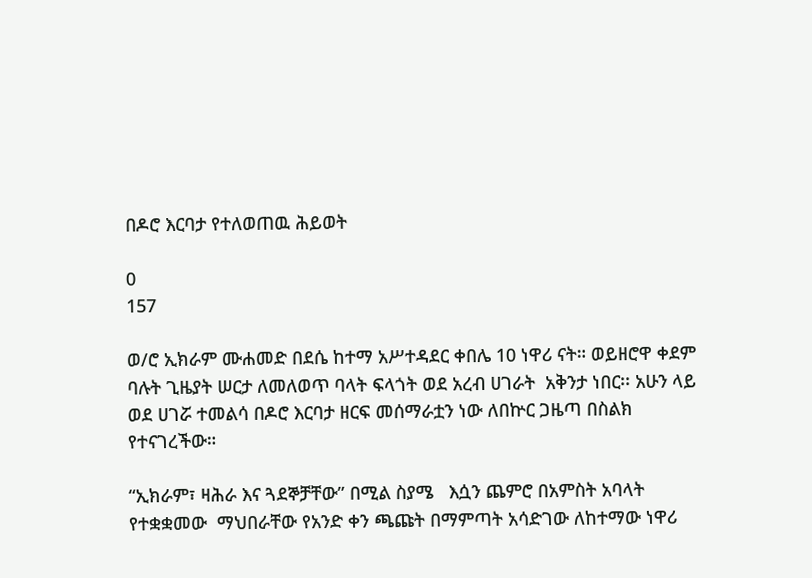በዶሮ እርባታ የተለወጠዉ ሕይወት

0
157

ወ/ሮ ኢክራም ሙሐመድ በደሴ ከተማ አሥተዳደር ቀበሌ 10 ነዋሪ ናት። ወይዘሮዋ ቀደም ባሉት ጊዜያት ሠርታ ለመለወጥ ባላት ፍላጎት ወደ አረብ ሀገራት  አቅንታ ነበር፡፡ አሁን ላይ ወደ ሀገሯ ተመልሳ በዶሮ እርባታ ዘርፍ መሰማራቷን ነው ለበኵር ጋዜጣ በስልክ የተናገረችው።

“ኢክራም፣ ዛሕራ እና ጓደኞቻቸው” በሚል ስያሜ   እሷን ጨምሮ በአምስት አባላት የተቋቋመው  ማህበራቸው የአንድ ቀን ጫጩት በማምጣት አሳድገው ለከተማው ነዋሪ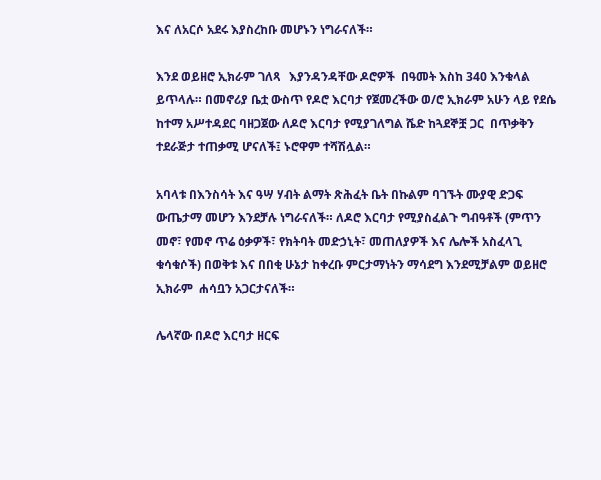እና ለአርሶ አደሩ እያስረከቡ መሆኑን ነግራናለች።

እንደ ወይዘሮ ኢክራም ገለጻ   እያንዳንዳቸው ዶሮዎች  በዓመት እስከ 340 እንቁላል ይጥላሉ። በመኖሪያ ቤቷ ውስጥ የዶሮ እርባታ የጀመረችው ወ/ሮ ኢክራም አሁን ላይ የደሴ ከተማ አሥተዳደር ባዘጋጀው ለዶሮ እርባታ የሚያገለግል ሼድ ከጓደኞቿ ጋር  በጥቃቅን ተደራጅታ ተጠቃሚ ሆናለች፤ ኑሮዋም ተሻሽሏል።

አባላቱ በእንስሳት እና ዓሣ ሃብት ልማት ጽሕፈት ቤት በኩልም ባገኙት ሙያዊ ድጋፍ ውጤታማ መሆን እንደቻሉ ነግራናለች። ለዶሮ እርባታ የሚያስፈልጉ ግብዓቶች (ምጥን መኖ፣ የመኖ ጥሬ ዕቃዎች፣ የክትባት መድኃኒት፣ መጠለያዎች እና ሌሎች አስፈላጊ ቁሳቁሶች) በወቅቱ እና በበቂ ሁኔታ ከቀረቡ ምርታማነትን ማሳደግ እንደሚቻልም ወይዘሮ ኢክራም  ሐሳቧን አጋርታናለች።

ሌላኛው በዶሮ እርባታ ዘርፍ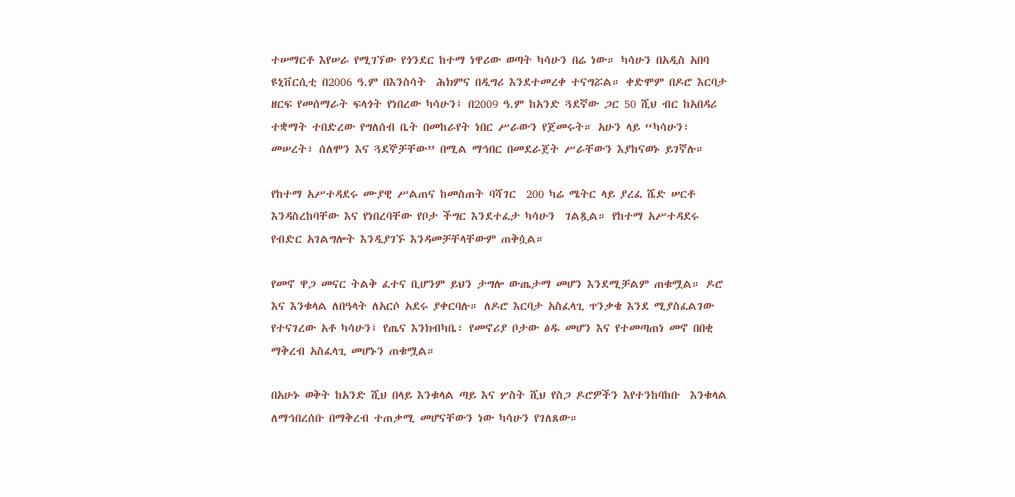ተሠማርቶ እየሠራ የሚገኘው የጎንደር ከተማ ነዋሪው ወጣት ካሳሁን በሬ ነው። ካሳሁን በአዲስ አበባ ዩኒቨርሲቲ በ2006 ዓ.ም በእንስሳት  ሕክምና በዲግሪ እንደተመረቀ ተናግሯል። ቀድሞም በዶሮ እርባታ ዘርፍ የመሰማራት ፍላጎት የነበረው ካሳሁን፤ በ2009 ዓ.ም ከአንድ ጓደኛው ጋር 50 ሺህ ብር ከአበዳሪ ተቋማት ተበድረው የግለሰብ ቤት በመከራየት ነበር ሥራውን የጀመሩት። አሁን ላይ “ካሳሁን፣ መሠረት፣ ሰለሞን እና ጓደኞቻቸው” በሚል ማኅበር በመደራጀት ሥራቸውን እያከናወኑ ይገኛሉ።

የከተማ አሥተዳደሩ ሙያዊ ሥልጠና ከመስጠት ባሻገር  200 ካሬ ሜትር ላይ ያረፈ ሼድ ሠርቶ እንዳስረከባቸው እና የነበረባቸው የቦታ ችግር እንደተፈታ ካሳሁን  ገልጿል። የከተማ አሥተዳደሩ የብድር አገልግሎት እንዲያገኙ እንዳመቻቸላቸውም ጠቅሷል።

የመኖ ዋጋ መናር ትልቅ ፈተና ቢሆንም ይህን ታግሎ ውጤታማ መሆን እንደሚቻልም ጠቁሟል። ዶሮ እና እንቁላል ለበዓላት ለአርሶ አደሩ ያቀርባሉ። ለዶሮ እርባታ አስፈላጊ ጥንቃቄ እንደ ሚያስፈልገው የተናገረው አቶ ካሳሁን፤ የጤና እንክብካቤ፣ የመኖሪያ ቦታው ፅዱ መሆን እና የተመጣጠነ መኖ በበቂ ማቅረብ አስፈላጊ መሆኑን ጠቁሟል።

በአሁኑ ወቅት ከአንድ ሺህ በላይ እንቁላል ጣይ እና ሦስት ሺህ የስጋ ዶሮዎችን እየተንከባከቡ  እንቁላል ለማኅበረሰቡ በማቅረብ ተጠቃሚ መሆናቸውን ነው ካሳሁን የገለጸው።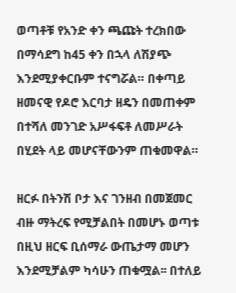ወጣቶቹ የአንድ ቀን ጫጩት ተረክበው በማሳደግ ከ45 ቀን በኋላ ለሽያጭ እንደሚያቀርቡም ተናግሯል። በቀጣይ ዘመናዊ የዶሮ እርባታ ዘዴን በመጠቀም በተሻለ መንገድ አሥፋፍቶ ለመሥራት በሂደት ላይ መሆናቸውንም ጠቁመዋል።

ዘርፉ በትንሽ ቦታ እና ገንዘብ በመጀመር ብዙ ማትረፍ የሚቻልበት በመሆኑ ወጣቱ በዚህ ዘርፍ ቢሰማራ ውጤታማ መሆን እንደሚቻልም ካሳሁን ጠቁሟል፡፡ በተለይ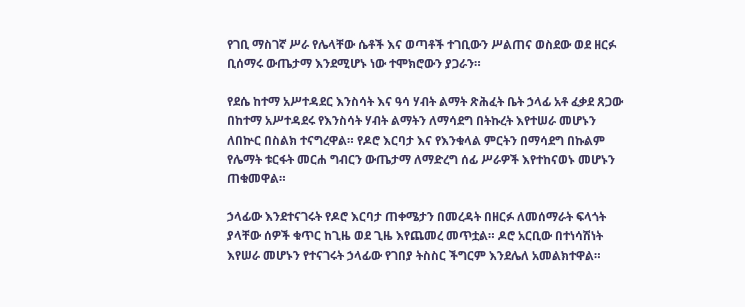የገቢ ማስገኛ ሥራ የሌላቸው ሴቶች እና ወጣቶች ተገቢውን ሥልጠና ወስደው ወደ ዘርፉ ቢሰማሩ ውጤታማ እንደሚሆኑ ነው ተሞክሮውን ያጋራን።

የደሴ ከተማ አሥተዳደር እንስሳት እና ዓሳ ሃብት ልማት ጽሕፈት ቤት ኃላፊ አቶ ፈቃደ ጸጋው በከተማ አሥተዳደሩ የእንስሳት ሃብት ልማትን ለማሳደግ በትኩረት እየተሠራ መሆኑን ለበኵር በስልክ ተናግረዋል። የዶሮ እርባታ እና የእንቁላል ምርትን በማሳደግ በኩልም የሌማት ቱርፋት መርሐ ግብርን ውጤታማ ለማድረግ ሰፊ ሥራዎች እየተከናወኑ መሆኑን ጠቁመዋል።

ኃላፊው እንደተናገሩት የዶሮ እርባታ ጠቀሜታን በመረዳት በዘርፉ ለመሰማራት ፍላጎት ያላቸው ሰዎች ቁጥር ከጊዜ ወደ ጊዜ እየጨመረ መጥቷል። ዶሮ አርቢው በተነሳሽነት እየሠራ መሆኑን የተናገሩት ኃላፊው የገበያ ትስስር ችግርም እንደሌለ አመልክተዋል።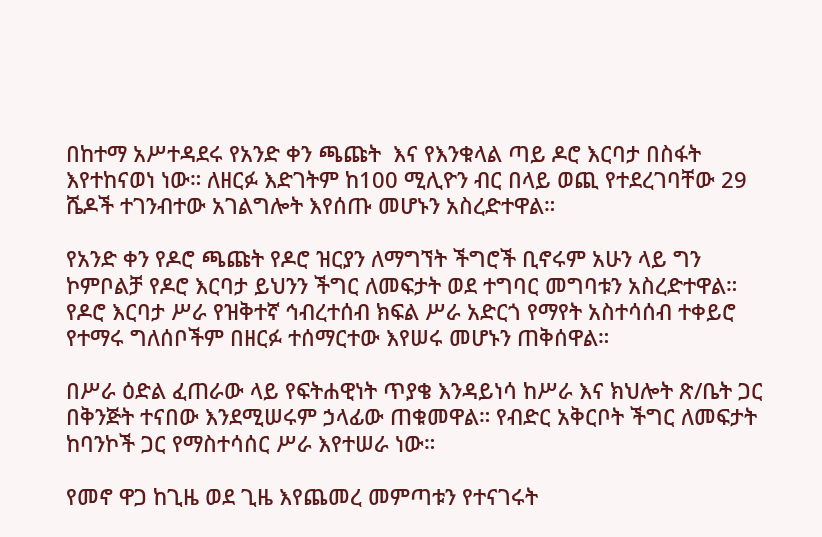በከተማ አሥተዳደሩ የአንድ ቀን ጫጩት  እና የእንቁላል ጣይ ዶሮ እርባታ በስፋት  እየተከናወነ ነው። ለዘርፉ እድገትም ከ100 ሚሊዮን ብር በላይ ወጪ የተደረገባቸው 29 ሼዶች ተገንብተው አገልግሎት እየሰጡ መሆኑን አስረድተዋል።

የአንድ ቀን የዶሮ ጫጩት የዶሮ ዝርያን ለማግኘት ችግሮች ቢኖሩም አሁን ላይ ግን ኮምቦልቻ የዶሮ እርባታ ይህንን ችግር ለመፍታት ወደ ተግባር መግባቱን አስረድተዋል። የዶሮ እርባታ ሥራ የዝቅተኛ ኅብረተሰብ ክፍል ሥራ አድርጎ የማየት አስተሳሰብ ተቀይሮ የተማሩ ግለሰቦችም በዘርፉ ተሰማርተው እየሠሩ መሆኑን ጠቅሰዋል።

በሥራ ዕድል ፈጠራው ላይ የፍትሐዊነት ጥያቄ እንዳይነሳ ከሥራ እና ክህሎት ጽ/ቤት ጋር በቅንጅት ተናበው እንደሚሠሩም ኃላፊው ጠቁመዋል። የብድር አቅርቦት ችግር ለመፍታት ከባንኮች ጋር የማስተሳሰር ሥራ እየተሠራ ነው።

የመኖ ዋጋ ከጊዜ ወደ ጊዜ እየጨመረ መምጣቱን የተናገሩት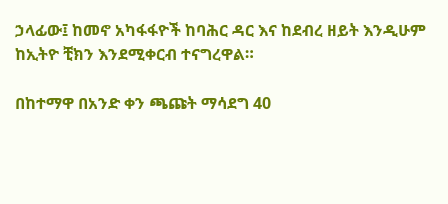ኃላፊው፤ ከመኖ አካፋፋዮች ከባሕር ዳር እና ከደብረ ዘይት እንዲሁም ከኢትዮ ቺክን እንደሚቀርብ ተናግረዋል።

በከተማዋ በአንድ ቀን ጫጩት ማሳደግ 40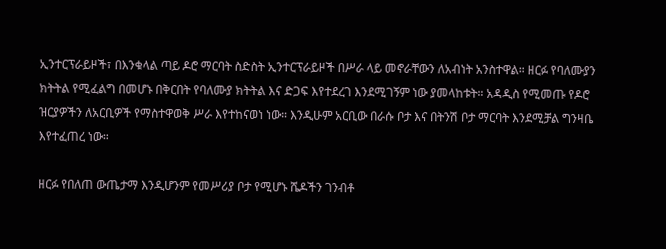ኢንተርፕራይዞች፣ በእንቁላል ጣይ ዶሮ ማርባት ስድስት ኢንተርፕራይዞች በሥራ ላይ መኖራቸውን ለአብነት አንስተዋል። ዘርፉ የባለሙያን ክትትል የሚፈልግ በመሆኑ በቅርበት የባለሙያ ክትትል እና ድጋፍ እየተደረገ እንደሚገኝም ነው ያመላከቱት። አዳዲስ የሚመጡ የዶሮ ዝርያዎችን ለአርቢዎች የማስተዋወቅ ሥራ እየተከናወነ ነው። እንዲሁም አርቢው በራሱ ቦታ እና በትንሽ ቦታ ማርባት እንደሚቻል ግንዛቤ እየተፈጠረ ነው።

ዘርፉ የበለጠ ውጤታማ እንዲሆንም የመሥሪያ ቦታ የሚሆኑ ሼዶችን ገንብቶ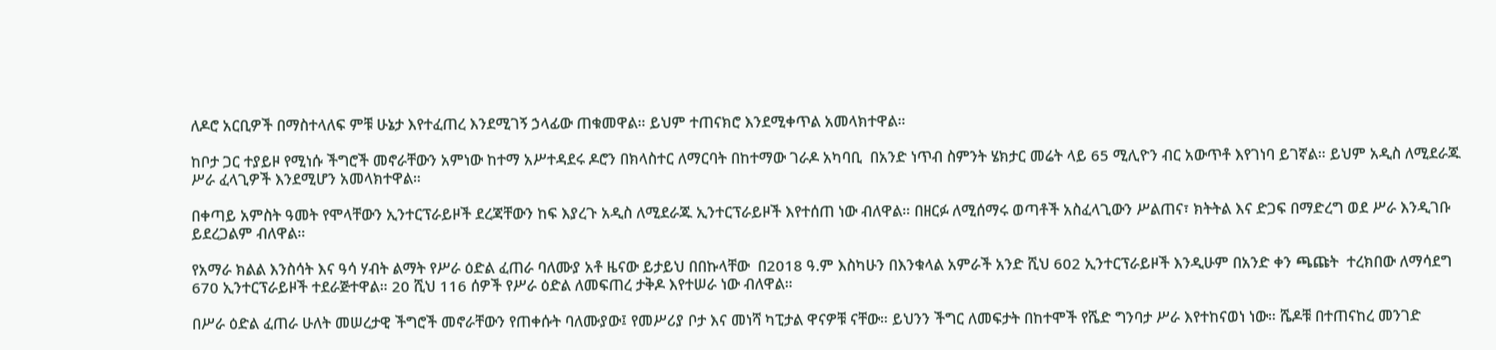ለዶሮ አርቢዎች በማስተላለፍ ምቹ ሁኔታ እየተፈጠረ እንደሚገኝ ኃላፊው ጠቁመዋል። ይህም ተጠናክሮ እንደሚቀጥል አመላክተዋል።

ከቦታ ጋር ተያይዞ የሚነሱ ችግሮች መኖራቸውን አምነው ከተማ አሥተዳደሩ ዶሮን በክላስተር ለማርባት በከተማው ገራዶ አካባቢ  በአንድ ነጥብ ስምንት ሄክታር መሬት ላይ 65 ሚሊዮን ብር አውጥቶ እየገነባ ይገኛል። ይህም አዲስ ለሚደራጁ ሥራ ፈላጊዎች እንደሚሆን አመላክተዋል።

በቀጣይ አምስት ዓመት የሞላቸውን ኢንተርፕራይዞች ደረጃቸውን ከፍ እያረጉ አዲስ ለሚደራጁ ኢንተርፕራይዞች እየተሰጠ ነው ብለዋል። በዘርፉ ለሚሰማሩ ወጣቶች አስፈላጊውን ሥልጠና፣ ክትትል እና ድጋፍ በማድረግ ወደ ሥራ እንዲገቡ ይደረጋልም ብለዋል።

የአማራ ክልል እንስሳት እና ዓሳ ሃብት ልማት የሥራ ዕድል ፈጠራ ባለሙያ አቶ ዜናው ይታይህ በበኩላቸው  በ2018 ዓ.ም እስካሁን በእንቁላል አምራች አንድ ሺህ 602 ኢንተርፕራይዞች እንዲሁም በአንድ ቀን ጫጩት  ተረክበው ለማሳደግ 670 ኢንተርፕራይዞች ተደራጅተዋል። 20 ሺህ 116 ሰዎች የሥራ ዕድል ለመፍጠረ ታቅዶ እየተሠራ ነው ብለዋል።

በሥራ ዕድል ፈጠራ ሁለት መሠረታዊ ችግሮች መኖራቸውን የጠቀሱት ባለሙያው፤ የመሥሪያ ቦታ እና መነሻ ካፒታል ዋናዎቹ ናቸው። ይህንን ችግር ለመፍታት በከተሞች የሼድ ግንባታ ሥራ እየተከናወነ ነው። ሼዶቹ በተጠናከረ መንገድ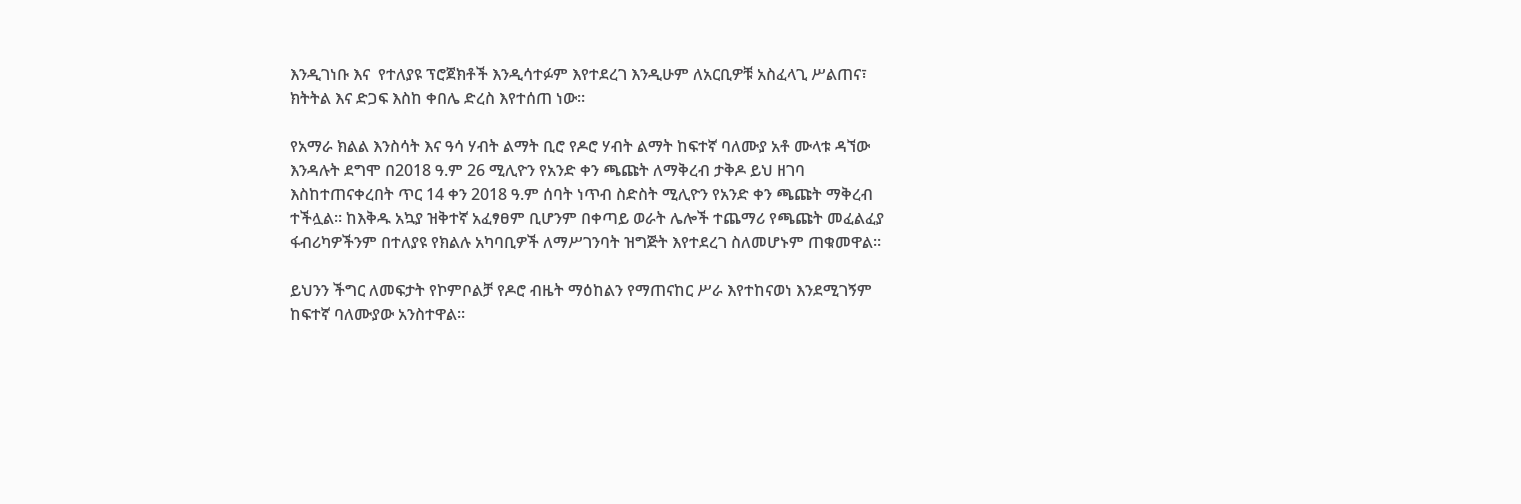እንዲገነቡ እና  የተለያዩ ፕሮጀክቶች እንዲሳተፉም እየተደረገ እንዲሁም ለአርቢዎቹ አስፈላጊ ሥልጠና፣ ክትትል እና ድጋፍ እስከ ቀበሌ ድረስ እየተሰጠ ነው።

የአማራ ክልል እንስሳት እና ዓሳ ሃብት ልማት ቢሮ የዶሮ ሃብት ልማት ከፍተኛ ባለሙያ አቶ ሙላቱ ዳኘው እንዳሉት ደግሞ በ2018 ዓ.ም 26 ሚሊዮን የአንድ ቀን ጫጩት ለማቅረብ ታቅዶ ይህ ዘገባ እስከተጠናቀረበት ጥር 14 ቀን 2018 ዓ.ም ሰባት ነጥብ ስድስት ሚሊዮን የአንድ ቀን ጫጩት ማቅረብ ተችሏል። ከእቅዱ አኳያ ዝቅተኛ አፈፃፀም ቢሆንም በቀጣይ ወራት ሌሎች ተጨማሪ የጫጩት መፈልፈያ ፋብሪካዎችንም በተለያዩ የክልሉ አካባቢዎች ለማሥገንባት ዝግጅት እየተደረገ ስለመሆኑም ጠቁመዋል።

ይህንን ችግር ለመፍታት የኮምቦልቻ የዶሮ ብዜት ማዕከልን የማጠናከር ሥራ እየተከናወነ እንደሚገኝም ከፍተኛ ባለሙያው አንስተዋል።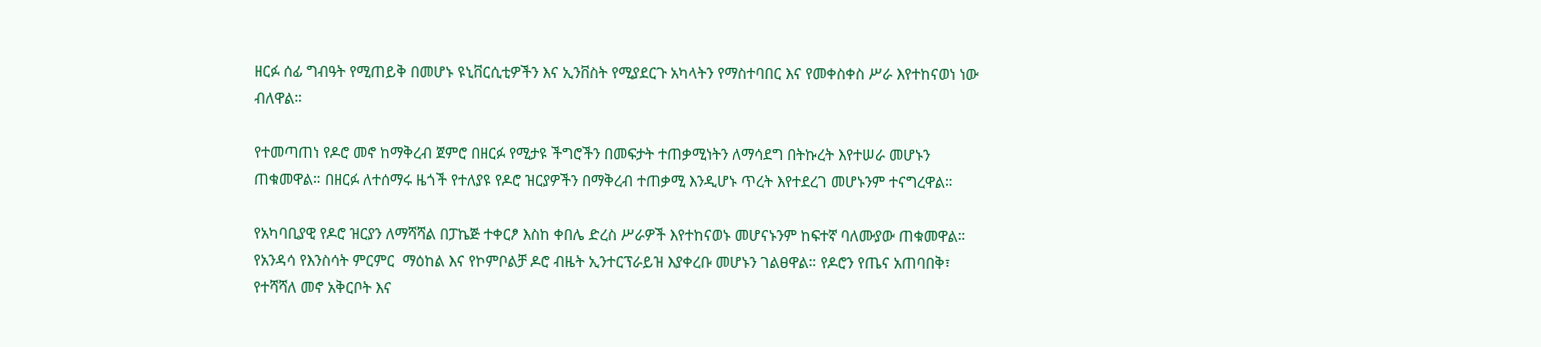ዘርፉ ሰፊ ግብዓት የሚጠይቅ በመሆኑ ዩኒቨርሲቲዎችን እና ኢንቨስት የሚያደርጉ አካላትን የማስተባበር እና የመቀስቀስ ሥራ እየተከናወነ ነው ብለዋል።

የተመጣጠነ የዶሮ መኖ ከማቅረብ ጀምሮ በዘርፉ የሚታዩ ችግሮችን በመፍታት ተጠቃሚነትን ለማሳደግ በትኩረት እየተሠራ መሆኑን ጠቁመዋል። በዘርፉ ለተሰማሩ ዜጎች የተለያዩ የዶሮ ዝርያዎችን በማቅረብ ተጠቃሚ እንዲሆኑ ጥረት እየተደረገ መሆኑንም ተናግረዋል።

የአካባቢያዊ የዶሮ ዝርያን ለማሻሻል በፓኬጅ ተቀርፆ እስከ ቀበሌ ድረስ ሥራዎች እየተከናወኑ መሆናኑንም ከፍተኛ ባለሙያው ጠቁመዋል። የአንዳሳ የእንስሳት ምርምር  ማዕከል እና የኮምቦልቻ ዶሮ ብዜት ኢንተርፕራይዝ እያቀረቡ መሆኑን ገልፀዋል። የዶሮን የጤና አጠባበቅ፣ የተሻሻለ መኖ አቅርቦት እና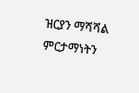ዝርያን ማሻሻል ምርታማነትን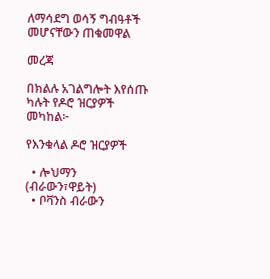ለማሳደግ ወሳኝ ግብዓቶች መሆናቸውን ጠቁመዋል

መረጃ

በክልሉ አገልግሎት እየሰጡ ካሉት የዶሮ ዝርያዎች መካከል፦

የእንቁላል ዶሮ ዝርያዎች

  • ሎህማን (ብራውን፣ዋይት)
  • ቦቫንስ ብራውን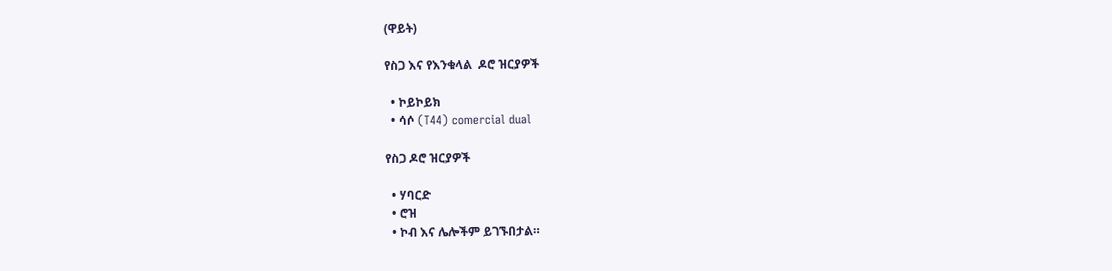(ዋይት)

የስጋ እና የእንቁላል  ዶሮ ዝርያዎች

  • ኮይኮይክ
  • ሳሶ (T44) comercial dual

የስጋ ዶሮ ዝርያዎች

  • ሃባርድ
  • ሮዝ
  • ኮብ እና ሌሎችም ይገኙበታል።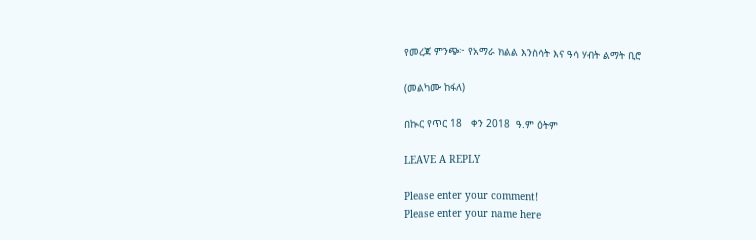የመረጃ ምንጭ፦ የአማራ ክልል እንስሳት እና ዓሳ ሃብት ልማት ቢሮ

(መልካሙ ከፋለ)

በኲር የጥር 18   ቀን 2018  ዓ.ም ዕትም

LEAVE A REPLY

Please enter your comment!
Please enter your name here